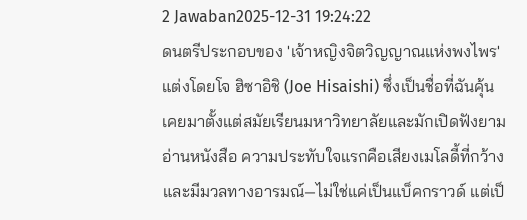2 Jawaban2025-12-31 19:24:22
ดนตรีประกอบของ 'เจ้าหญิงจิตวิญญาณแห่งพงไพร' แต่งโดยโจ ฮิซาอิชิ (Joe Hisaishi) ซึ่งเป็นชื่อที่ฉันคุ้นเคยมาตั้งแต่สมัยเรียนมหาวิทยาลัยและมักเปิดฟังยามอ่านหนังสือ ความประทับใจแรกคือเสียงเมโลดี้ที่กว้างและมีมวลทางอารมณ์—ไม่ใช่แค่เป็นแบ็คกราวด์ แต่เป็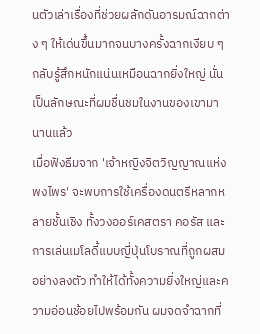นตัวเล่าเรื่องที่ช่วยผลักดันอารมณ์ฉากต่าง ๆ ให้เด่นขึ้นมากจนบางครั้งฉากเงียบ ๆ กลับรู้สึกหนักแน่นเหมือนฉากยิ่งใหญ่ นั่นเป็นลักษณะที่ผมชื่นชมในงานของเขามานานแล้ว
เมื่อฟังธีมจาก 'เจ้าหญิงจิตวิญญาณแห่งพงไพร' จะพบการใช้เครื่องดนตรีหลากหลายชั้นเชิง ทั้งวงออร์เคสตรา คอรัส และการเล่นเมโลดี้แบบญี่ปุ่นโบราณที่ถูกผสมอย่างลงตัว ทำให้ได้ทั้งความยิ่งใหญ่และความอ่อนช้อยไปพร้อมกัน ผมจดจำฉากที่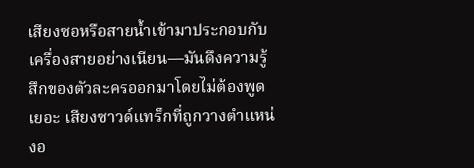เสียงซอหรือสายน้ำเข้ามาประกอบกับเครื่องสายอย่างเนียน—มันดึงความรู้สึกของตัวละครออกมาโดยไม่ต้องพูดเยอะ เสียงซาวด์แทร็กที่ถูกวางตำแหน่งอ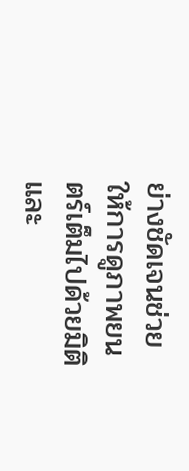ย่างชัดเจนช่วยให้การดูภาพยนตร์เต็มไปด้วยมิติ และ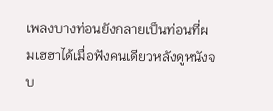เพลงบางท่อนยังกลายเป็นท่อนที่ผมเฮฮาได้เมื่อฟังคนเดียวหลังดูหนังจบ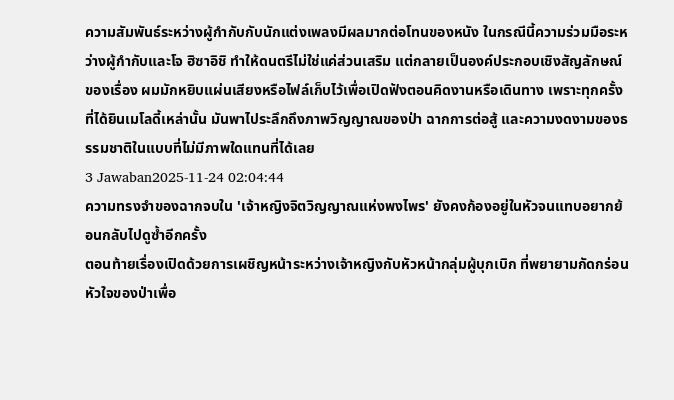ความสัมพันธ์ระหว่างผู้กำกับกับนักแต่งเพลงมีผลมากต่อโทนของหนัง ในกรณีนี้ความร่วมมือระหว่างผู้กำกับและโจ ฮิซาอิชิ ทำให้ดนตรีไม่ใช่แค่ส่วนเสริม แต่กลายเป็นองค์ประกอบเชิงสัญลักษณ์ของเรื่อง ผมมักหยิบแผ่นเสียงหรือไฟล์เก็บไว้เพื่อเปิดฟังตอนคิดงานหรือเดินทาง เพราะทุกครั้งที่ได้ยินเมโลดี้เหล่านั้น มันพาไประลึกถึงภาพวิญญาณของป่า ฉากการต่อสู้ และความงดงามของธรรมชาติในแบบที่ไม่มีภาพใดแทนที่ได้เลย
3 Jawaban2025-11-24 02:04:44
ความทรงจำของฉากจบใน 'เจ้าหญิงจิตวิญญาณแห่งพงไพร' ยังคงก้องอยู่ในหัวจนแทบอยากย้อนกลับไปดูซ้ำอีกครั้ง
ตอนท้ายเรื่องเปิดด้วยการเผชิญหน้าระหว่างเจ้าหญิงกับหัวหน้ากลุ่มผู้บุกเบิก ที่พยายามกัดกร่อนหัวใจของป่าเพื่อ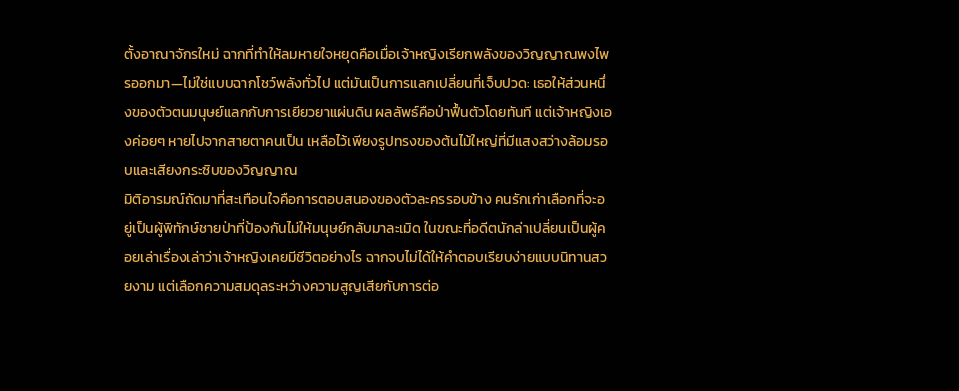ตั้งอาณาจักรใหม่ ฉากที่ทำให้ลมหายใจหยุดคือเมื่อเจ้าหญิงเรียกพลังของวิญญาณพงไพรออกมา—ไม่ใช่แบบฉากโชว์พลังทั่วไป แต่มันเป็นการแลกเปลี่ยนที่เจ็บปวด: เธอให้ส่วนหนึ่งของตัวตนมนุษย์แลกกับการเยียวยาแผ่นดิน ผลลัพธ์คือป่าฟื้นตัวโดยทันที แต่เจ้าหญิงเองค่อยๆ หายไปจากสายตาคนเป็น เหลือไว้เพียงรูปทรงของต้นไม้ใหญ่ที่มีแสงสว่างล้อมรอบและเสียงกระซิบของวิญญาณ
มิติอารมณ์ถัดมาที่สะเทือนใจคือการตอบสนองของตัวละครรอบข้าง คนรักเก่าเลือกที่จะอยู่เป็นผู้พิทักษ์ชายป่าที่ป้องกันไม่ให้มนุษย์กลับมาละเมิด ในขณะที่อดีตนักล่าเปลี่ยนเป็นผู้คอยเล่าเรื่องเล่าว่าเจ้าหญิงเคยมีชีวิตอย่างไร ฉากจบไม่ได้ให้คำตอบเรียบง่ายแบบนิทานสวยงาม แต่เลือกความสมดุลระหว่างความสูญเสียกับการต่อ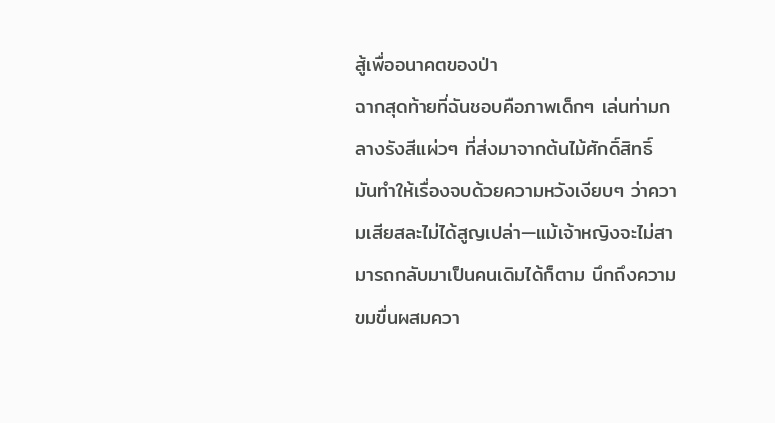สู้เพื่ออนาคตของป่า
ฉากสุดท้ายที่ฉันชอบคือภาพเด็กๆ เล่นท่ามกลางรังสีแผ่วๆ ที่ส่งมาจากต้นไม้ศักดิ์สิทธิ์ มันทำให้เรื่องจบด้วยความหวังเงียบๆ ว่าความเสียสละไม่ได้สูญเปล่า—แม้เจ้าหญิงจะไม่สามารถกลับมาเป็นคนเดิมได้ก็ตาม นึกถึงความขมขื่นผสมควา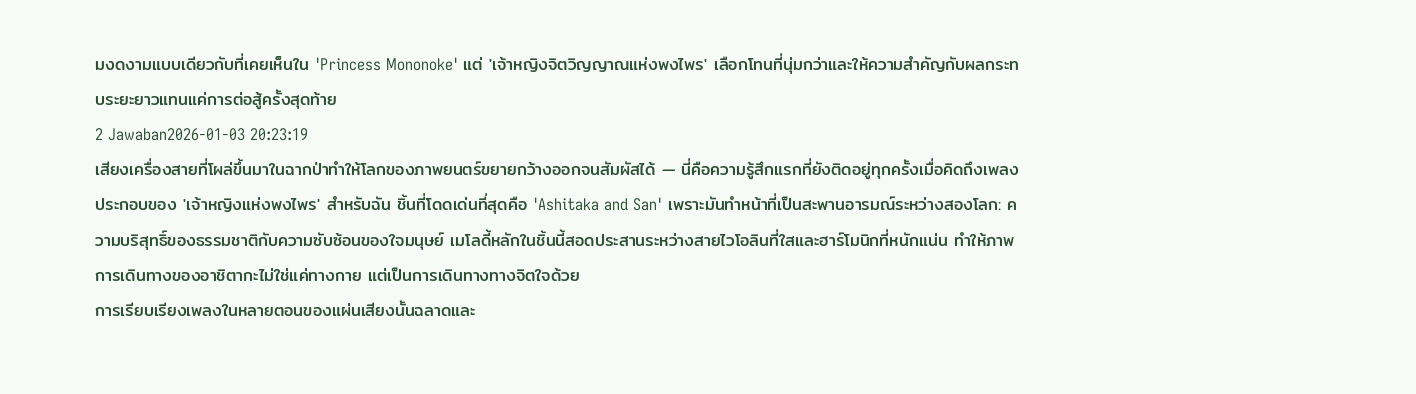มงดงามแบบเดียวกับที่เคยเห็นใน 'Princess Mononoke' แต่ 'เจ้าหญิงจิตวิญญาณแห่งพงไพร' เลือกโทนที่นุ่มกว่าและให้ความสำคัญกับผลกระทบระยะยาวแทนแค่การต่อสู้ครั้งสุดท้าย
2 Jawaban2026-01-03 20:23:19
เสียงเครื่องสายที่โผล่ขึ้นมาในฉากป่าทำให้โลกของภาพยนตร์ขยายกว้างออกจนสัมผัสได้ — นี่คือความรู้สึกแรกที่ยังติดอยู่ทุกครั้งเมื่อคิดถึงเพลงประกอบของ 'เจ้าหญิงแห่งพงไพร' สำหรับฉัน ชิ้นที่โดดเด่นที่สุดคือ 'Ashitaka and San' เพราะมันทำหน้าที่เป็นสะพานอารมณ์ระหว่างสองโลก: ความบริสุทธิ์ของธรรมชาติกับความซับซ้อนของใจมนุษย์ เมโลดี้หลักในชิ้นนี้สอดประสานระหว่างสายไวโอลินที่ใสและฮาร์โมนิกที่หนักแน่น ทำให้ภาพการเดินทางของอาชิตากะไม่ใช่แค่ทางกาย แต่เป็นการเดินทางทางจิตใจด้วย
การเรียบเรียงเพลงในหลายตอนของแผ่นเสียงนั้นฉลาดและ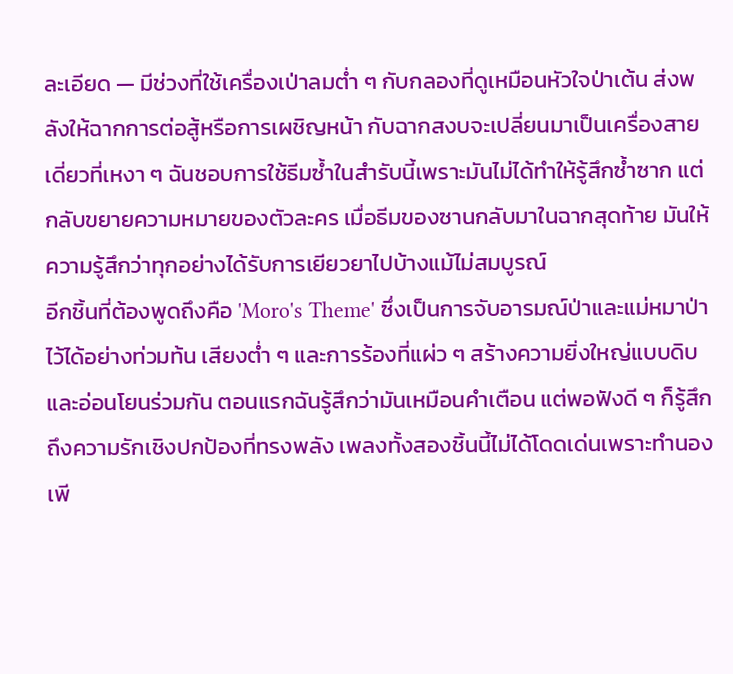ละเอียด — มีช่วงที่ใช้เครื่องเป่าลมต่ำ ๆ กับกลองที่ดูเหมือนหัวใจป่าเต้น ส่งพลังให้ฉากการต่อสู้หรือการเผชิญหน้า กับฉากสงบจะเปลี่ยนมาเป็นเครื่องสายเดี่ยวที่เหงา ๆ ฉันชอบการใช้ธีมซ้ำในสำรับนี้เพราะมันไม่ได้ทำให้รู้สึกซ้ำซาก แต่กลับขยายความหมายของตัวละคร เมื่อธีมของซานกลับมาในฉากสุดท้าย มันให้ความรู้สึกว่าทุกอย่างได้รับการเยียวยาไปบ้างแม้ไม่สมบูรณ์
อีกชิ้นที่ต้องพูดถึงคือ 'Moro's Theme' ซึ่งเป็นการจับอารมณ์ป่าและแม่หมาป่าไว้ได้อย่างท่วมท้น เสียงต่ำ ๆ และการร้องที่แผ่ว ๆ สร้างความยิ่งใหญ่แบบดิบและอ่อนโยนร่วมกัน ตอนแรกฉันรู้สึกว่ามันเหมือนคำเตือน แต่พอฟังดี ๆ ก็รู้สึกถึงความรักเชิงปกป้องที่ทรงพลัง เพลงทั้งสองชิ้นนี้ไม่ได้โดดเด่นเพราะทำนองเพี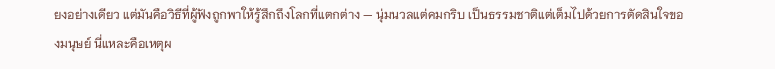ยงอย่างเดียว แต่มันคือวิธีที่ผู้ฟังถูกพาให้รู้สึกถึงโลกที่แตกต่าง — นุ่มนวลแต่คมกริบ เป็นธรรมชาติแต่เต็มไปด้วยการตัดสินใจของมนุษย์ นี่แหละคือเหตุผ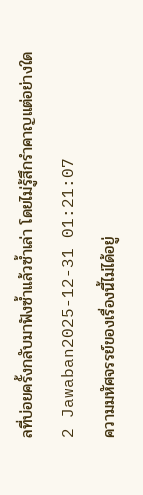ลที่บ่อยครั้งกลับมาฟังซ้ำแล้วซ้ำเล่า โดยไม่รู้สึกรำคาญแต่อย่างใด
2 Jawaban2025-12-31 01:21:07
ความมหัศจรรย์ของเรื่องนี้ไม่ได้อยู่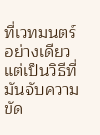ที่เวทมนตร์อย่างเดียว แต่เป็นวิธีที่มันจับความขัด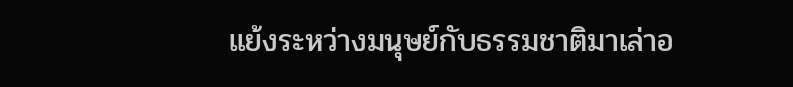แย้งระหว่างมนุษย์กับธรรมชาติมาเล่าอ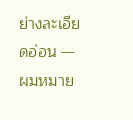ย่างละเอียดอ่อน — ผมหมาย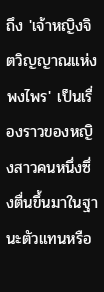ถึง 'เจ้าหญิงจิตวิญญาณแห่งพงไพร' เป็นเรื่องราวของหญิงสาวคนหนึ่งซึ่งตื่นขึ้นมาในฐานะตัวแทนหรือ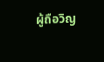ผู้ถือวิญ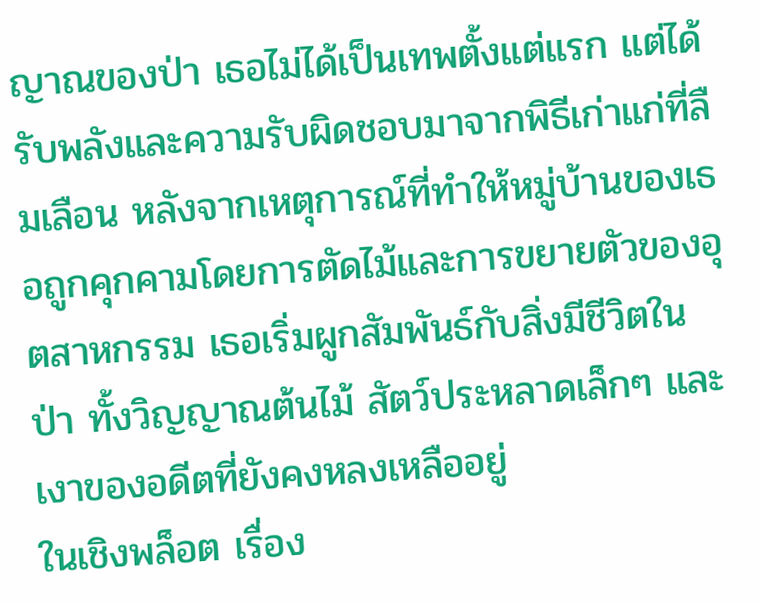ญาณของป่า เธอไม่ได้เป็นเทพตั้งแต่แรก แต่ได้รับพลังและความรับผิดชอบมาจากพิธีเก่าแก่ที่ลืมเลือน หลังจากเหตุการณ์ที่ทำให้หมู่บ้านของเธอถูกคุกคามโดยการตัดไม้และการขยายตัวของอุตสาหกรรม เธอเริ่มผูกสัมพันธ์กับสิ่งมีชีวิตในป่า ทั้งวิญญาณต้นไม้ สัตว์ประหลาดเล็กๆ และเงาของอดีตที่ยังคงหลงเหลืออยู่
ในเชิงพล็อต เรื่อง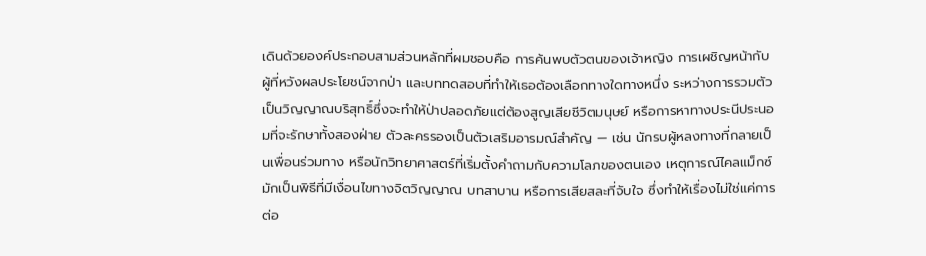เดินด้วยองค์ประกอบสามส่วนหลักที่ผมชอบคือ การค้นพบตัวตนของเจ้าหญิง การเผชิญหน้ากับผู้ที่หวังผลประโยชน์จากป่า และบททดสอบที่ทำให้เธอต้องเลือกทางใดทางหนึ่ง ระหว่างการรวมตัวเป็นวิญญาณบริสุทธิ์ซึ่งจะทำให้ป่าปลอดภัยแต่ต้องสูญเสียชีวิตมนุษย์ หรือการหาทางประนีประนอมที่จะรักษาทั้งสองฝ่าย ตัวละครรองเป็นตัวเสริมอารมณ์สำคัญ — เช่น นักรบผู้หลงทางที่กลายเป็นเพื่อนร่วมทาง หรือนักวิทยาศาสตร์ที่เริ่มตั้งคำถามกับความโลภของตนเอง เหตุการณ์ไคลแม็กซ์มักเป็นพิธีที่มีเงื่อนไขทางจิตวิญญาณ บทสาบาน หรือการเสียสละที่จับใจ ซึ่งทำให้เรื่องไม่ใช่แค่การต่อ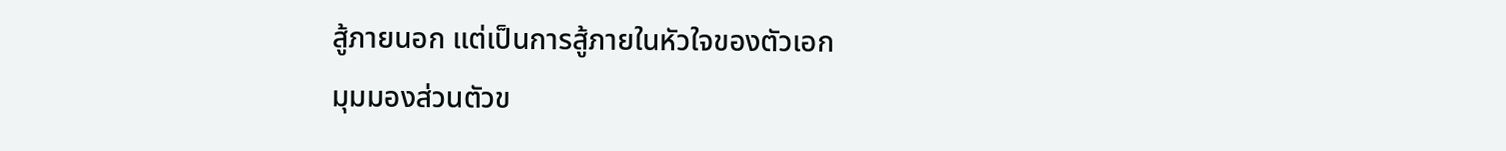สู้ภายนอก แต่เป็นการสู้ภายในหัวใจของตัวเอก
มุมมองส่วนตัวข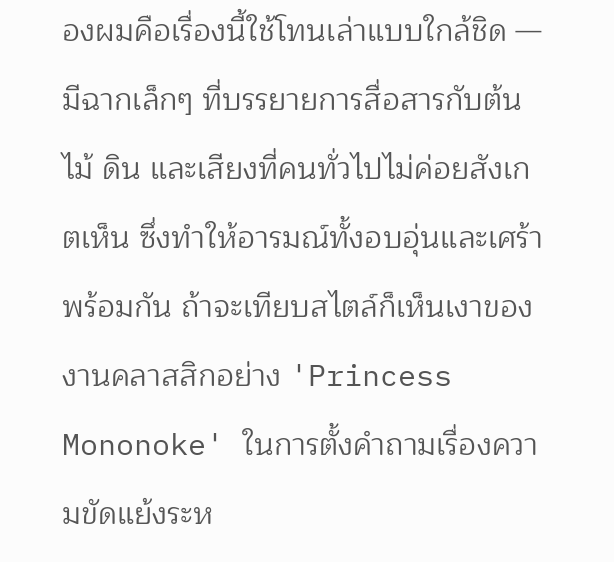องผมคือเรื่องนี้ใช้โทนเล่าแบบใกล้ชิด — มีฉากเล็กๆ ที่บรรยายการสื่อสารกับต้นไม้ ดิน และเสียงที่คนทั่วไปไม่ค่อยสังเกตเห็น ซึ่งทำให้อารมณ์ทั้งอบอุ่นและเศร้าพร้อมกัน ถ้าจะเทียบสไตล์ก็เห็นเงาของงานคลาสสิกอย่าง 'Princess Mononoke' ในการตั้งคำถามเรื่องความขัดแย้งระห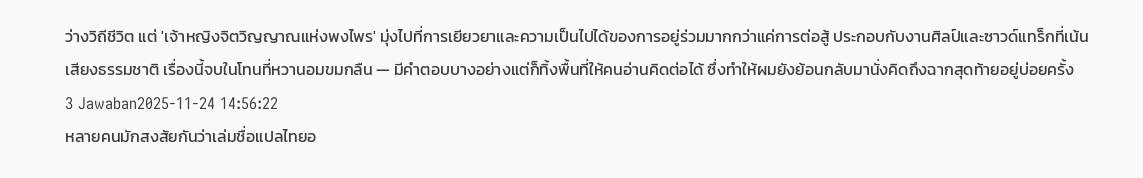ว่างวิถีชีวิต แต่ 'เจ้าหญิงจิตวิญญาณแห่งพงไพร' มุ่งไปที่การเยียวยาและความเป็นไปได้ของการอยู่ร่วมมากกว่าแค่การต่อสู้ ประกอบกับงานศิลป์และซาวด์แทร็กที่เน้นเสียงธรรมชาติ เรื่องนี้จบในโทนที่หวานอมขมกลืน — มีคำตอบบางอย่างแต่ก็ทิ้งพื้นที่ให้คนอ่านคิดต่อได้ ซึ่งทำให้ผมยังย้อนกลับมานั่งคิดถึงฉากสุดท้ายอยู่บ่อยครั้ง
3 Jawaban2025-11-24 14:56:22
หลายคนมักสงสัยกันว่าเล่มชื่อแปลไทยอ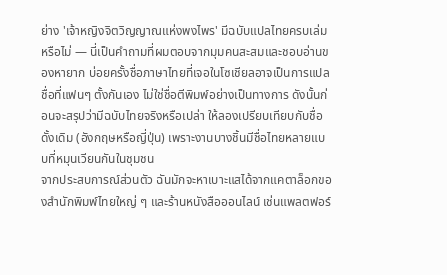ย่าง 'เจ้าหญิงจิตวิญญาณแห่งพงไพร' มีฉบับแปลไทยครบเล่มหรือไม่ — นี่เป็นคำถามที่ผมตอบจากมุมคนสะสมและชอบอ่านของหายาก บ่อยครั้งชื่อภาษาไทยที่เจอในโซเชียลอาจเป็นการแปลชื่อที่แฟนๆ ตั้งกันเอง ไม่ใช่ชื่อตีพิมพ์อย่างเป็นทางการ ดังนั้นก่อนจะสรุปว่ามีฉบับไทยจริงหรือเปล่า ให้ลองเปรียบเทียบกับชื่อดั้งเดิม (อังกฤษหรือญี่ปุ่น) เพราะงานบางชิ้นมีชื่อไทยหลายแบบที่หมุนเวียนกันในชุมชน
จากประสบการณ์ส่วนตัว ฉันมักจะหาเบาะแสได้จากแคตาล็อกของสำนักพิมพ์ไทยใหญ่ ๆ และร้านหนังสือออนไลน์ เช่นแพลตฟอร์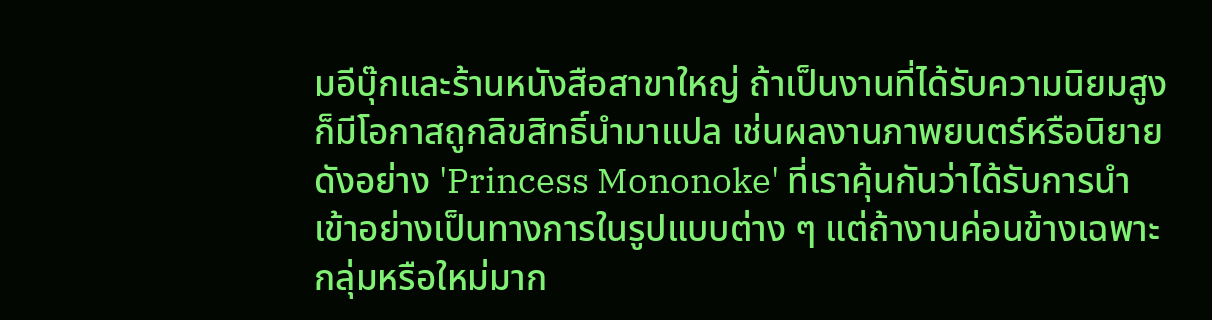มอีบุ๊กและร้านหนังสือสาขาใหญ่ ถ้าเป็นงานที่ได้รับความนิยมสูง ก็มีโอกาสถูกลิขสิทธิ์นำมาแปล เช่นผลงานภาพยนตร์หรือนิยายดังอย่าง 'Princess Mononoke' ที่เราคุ้นกันว่าได้รับการนำเข้าอย่างเป็นทางการในรูปแบบต่าง ๆ แต่ถ้างานค่อนข้างเฉพาะกลุ่มหรือใหม่มาก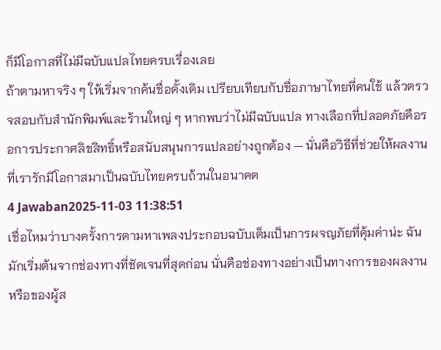ก็มีโอกาสที่ไม่มีฉบับแปลไทยครบเรื่องเลย
ถ้าตามหาจริง ๆ ให้เริ่มจากค้นชื่อดั้งเดิม เปรียบเทียบกับชื่อภาษาไทยที่คนใช้ แล้วตรวจสอบกับสำนักพิมพ์และร้านใหญ่ ๆ หากพบว่าไม่มีฉบับแปล ทางเลือกที่ปลอดภัยคือรอการประกาศลิขสิทธิ์หรือสนับสนุนการแปลอย่างถูกต้อง — นั่นคือวิธีที่ช่วยให้ผลงานที่เรารักมีโอกาสมาเป็นฉบับไทยครบถ้วนในอนาคต
4 Jawaban2025-11-03 11:38:51
เชื่อไหมว่าบางครั้งการตามหาเพลงประกอบฉบับเต็มเป็นการผจญภัยที่คุ้มค่าน่ะ ฉันมักเริ่มต้นจากช่องทางที่ชัดเจนที่สุดก่อน นั่นคือช่องทางอย่างเป็นทางการของผลงานหรือของผู้ส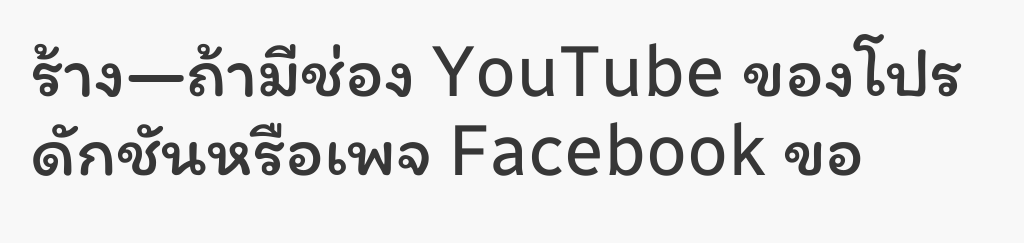ร้าง—ถ้ามีช่อง YouTube ของโปรดักชันหรือเพจ Facebook ขอ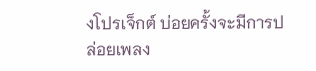งโปรเจ็กต์ บ่อยครั้งจะมีการปล่อยเพลง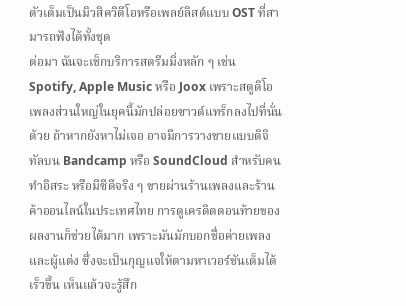ตัวเต็มเป็นมิวสิควิดีโอหรือเพลย์ลิสต์แบบ OST ที่สามารถฟังได้ทั้งชุด
ต่อมา ฉันจะเช็กบริการสตรีมมิ่งหลัก ๆ เช่น Spotify, Apple Music หรือ Joox เพราะสตูดิโอเพลงส่วนใหญ่ในยุคนี้มักปล่อยซาวด์แทร็กลงไปที่นั่นด้วย ถ้าหากยังหาไม่เจอ อาจมีการวางขายแบบดิจิทัลบน Bandcamp หรือ SoundCloud สำหรับคนทำอิสระ หรือมีซีดีจริง ๆ ขายผ่านร้านเพลงและร้านค้าออนไลน์ในประเทศไทย การดูเครดิตตอนท้ายของผลงานก็ช่วยได้มาก เพราะมันมักบอกชื่อค่ายเพลงและผู้แต่ง ซึ่งจะเป็นกุญแจให้ตามหาเวอร์ชันเต็มได้เร็วขึ้น เห็นแล้วจะรู้สึก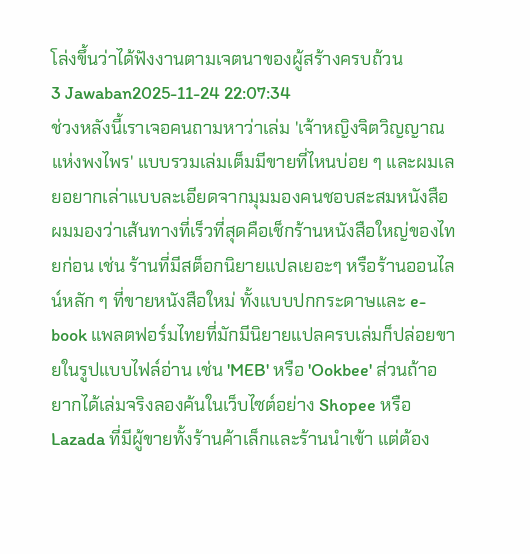โล่งขึ้นว่าได้ฟังงานตามเจตนาของผู้สร้างครบถ้วน
3 Jawaban2025-11-24 22:07:34
ช่วงหลังนี้เราเจอคนถามหาว่าเล่ม 'เจ้าหญิงจิตวิญญาณแห่งพงไพร' แบบรวมเล่มเต็มมีขายที่ไหนบ่อย ๆ และผมเลยอยากเล่าแบบละเอียดจากมุมมองคนชอบสะสมหนังสือ
ผมมองว่าเส้นทางที่เร็วที่สุดคือเช็กร้านหนังสือใหญ่ของไทยก่อน เช่น ร้านที่มีสต็อกนิยายแปลเยอะๆ หรือร้านออนไลน์หลัก ๆ ที่ขายหนังสือใหม่ ทั้งแบบปกกระดาษและ e-book แพลตฟอร์มไทยที่มักมีนิยายแปลครบเล่มก็ปล่อยขายในรูปแบบไฟล์อ่าน เช่น 'MEB' หรือ 'Ookbee' ส่วนถ้าอยากได้เล่มจริงลองค้นในเว็บไซต์อย่าง Shopee หรือ Lazada ที่มีผู้ขายทั้งร้านค้าเล็กและร้านนำเข้า แต่ต้อง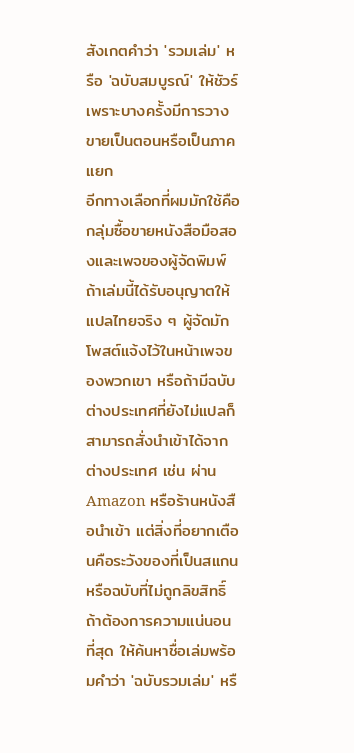สังเกตคำว่า 'รวมเล่ม' หรือ 'ฉบับสมบูรณ์' ให้ชัวร์ เพราะบางครั้งมีการวางขายเป็นตอนหรือเป็นภาคแยก
อีกทางเลือกที่ผมมักใช้คือกลุ่มซื้อขายหนังสือมือสองและเพจของผู้จัดพิมพ์ ถ้าเล่มนี้ได้รับอนุญาตให้แปลไทยจริง ๆ ผู้จัดมักโพสต์แจ้งไว้ในหน้าเพจของพวกเขา หรือถ้ามีฉบับต่างประเทศที่ยังไม่แปลก็สามารถสั่งนำเข้าได้จากต่างประเทศ เช่น ผ่าน Amazon หรือร้านหนังสือนำเข้า แต่สิ่งที่อยากเตือนคือระวังของที่เป็นสแกนหรือฉบับที่ไม่ถูกลิขสิทธิ์ ถ้าต้องการความแน่นอนที่สุด ให้ค้นหาชื่อเล่มพร้อมคำว่า 'ฉบับรวมเล่ม' หรื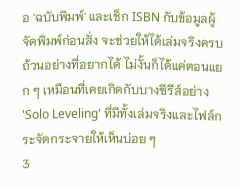อ 'ฉบับพิมพ์' และเช็ก ISBN กับข้อมูลผู้จัดพิมพ์ก่อนสั่ง จะช่วยให้ได้เล่มจริงครบถ้วนอย่างที่อยากได้ ไม่งั้นก็ได้แค่ตอนแยก ๆ เหมือนที่เคยเกิดกับบางซีรีส์อย่าง 'Solo Leveling' ที่มีทั้งเล่มจริงและไฟล์กระจัดกระจายให้เห็นบ่อย ๆ
3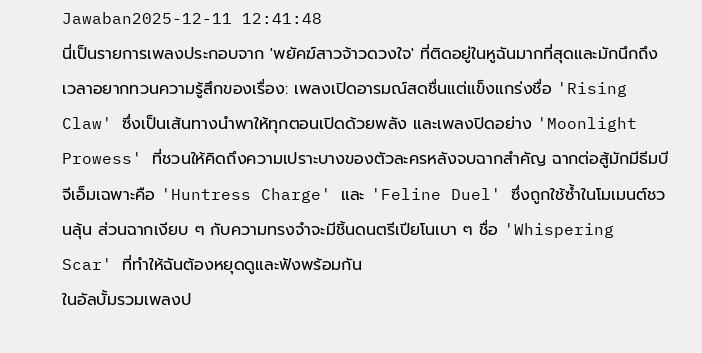Jawaban2025-12-11 12:41:48
นี่เป็นรายการเพลงประกอบจาก 'พยัคฆ์สาวจ้าวดวงใจ' ที่ติดอยู่ในหูฉันมากที่สุดและมักนึกถึงเวลาอยากทวนความรู้สึกของเรื่อง: เพลงเปิดอารมณ์สดชื่นแต่แข็งแกร่งชื่อ 'Rising Claw' ซึ่งเป็นเส้นทางนำพาให้ทุกตอนเปิดด้วยพลัง และเพลงปิดอย่าง 'Moonlight Prowess' ที่ชวนให้คิดถึงความเปราะบางของตัวละครหลังจบฉากสำคัญ ฉากต่อสู้มักมีธีมบีจีเอ็มเฉพาะคือ 'Huntress Charge' และ 'Feline Duel' ซึ่งถูกใช้ซ้ำในโมเมนต์ชวนลุ้น ส่วนฉากเงียบ ๆ กับความทรงจำจะมีชิ้นดนตรีเปียโนเบา ๆ ชื่อ 'Whispering Scar' ที่ทำให้ฉันต้องหยุดดูและฟังพร้อมกัน
ในอัลบั้มรวมเพลงป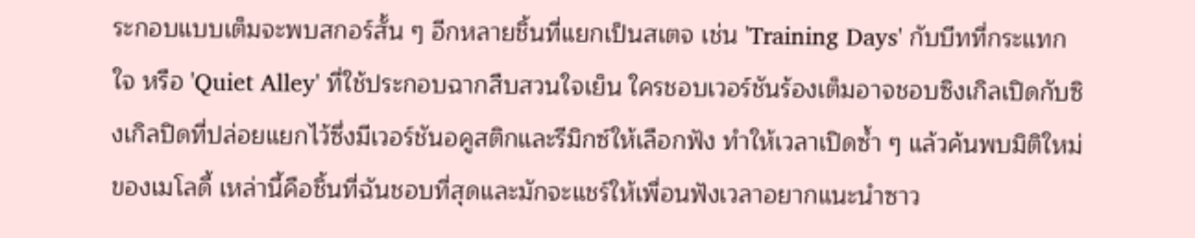ระกอบแบบเต็มจะพบสกอร์สั้น ๆ อีกหลายชิ้นที่แยกเป็นสเตจ เช่น 'Training Days' กับบีทที่กระแทกใจ หรือ 'Quiet Alley' ที่ใช้ประกอบฉากสืบสวนใจเย็น ใครชอบเวอร์ชันร้องเต็มอาจชอบซิงเกิลเปิดกับซิงเกิลปิดที่ปล่อยแยกไว้ซึ่งมีเวอร์ชันอคูสติกและรีมิกซ์ให้เลือกฟัง ทำให้เวลาเปิดซ้ำ ๆ แล้วค้นพบมิติใหม่ของเมโลดี้ เหล่านี้คือชิ้นที่ฉันชอบที่สุดและมักจะแชร์ให้เพื่อนฟังเวลาอยากแนะนำซาว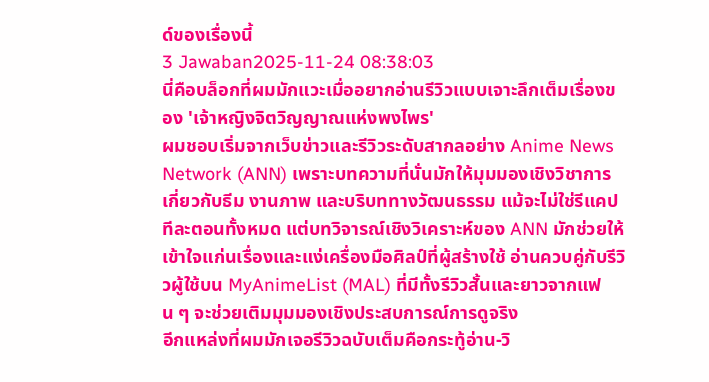ด์ของเรื่องนี้
3 Jawaban2025-11-24 08:38:03
นี่คือบล็อกที่ผมมักแวะเมื่ออยากอ่านรีวิวแบบเจาะลึกเต็มเรื่องของ 'เจ้าหญิงจิตวิญญาณแห่งพงไพร'
ผมชอบเริ่มจากเว็บข่าวและรีวิวระดับสากลอย่าง Anime News Network (ANN) เพราะบทความที่นั่นมักให้มุมมองเชิงวิชาการเกี่ยวกับธีม งานภาพ และบริบททางวัฒนธรรม แม้จะไม่ใช่รีแคปทีละตอนทั้งหมด แต่บทวิจารณ์เชิงวิเคราะห์ของ ANN มักช่วยให้เข้าใจแก่นเรื่องและแง่เครื่องมือศิลป์ที่ผู้สร้างใช้ อ่านควบคู่กับรีวิวผู้ใช้บน MyAnimeList (MAL) ที่มีทั้งรีวิวสั้นและยาวจากแฟน ๆ จะช่วยเติมมุมมองเชิงประสบการณ์การดูจริง
อีกแหล่งที่ผมมักเจอรีวิวฉบับเต็มคือกระทู้อ่าน-วิ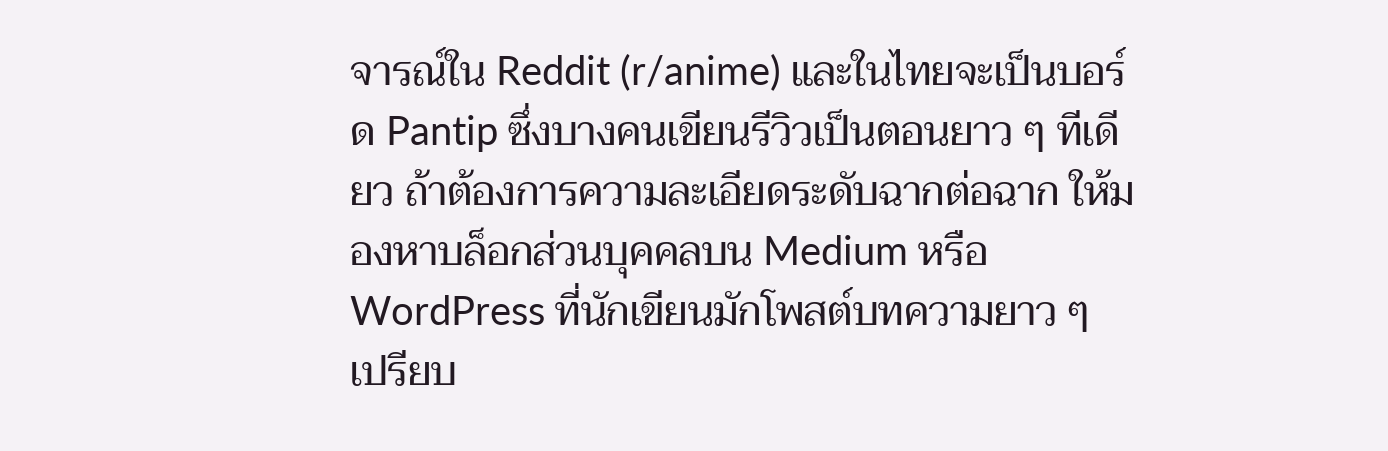จารณ์ใน Reddit (r/anime) และในไทยจะเป็นบอร์ด Pantip ซึ่งบางคนเขียนรีวิวเป็นตอนยาว ๆ ทีเดียว ถ้าต้องการความละเอียดระดับฉากต่อฉาก ให้มองหาบล็อกส่วนบุคคลบน Medium หรือ WordPress ที่นักเขียนมักโพสต์บทความยาว ๆ เปรียบ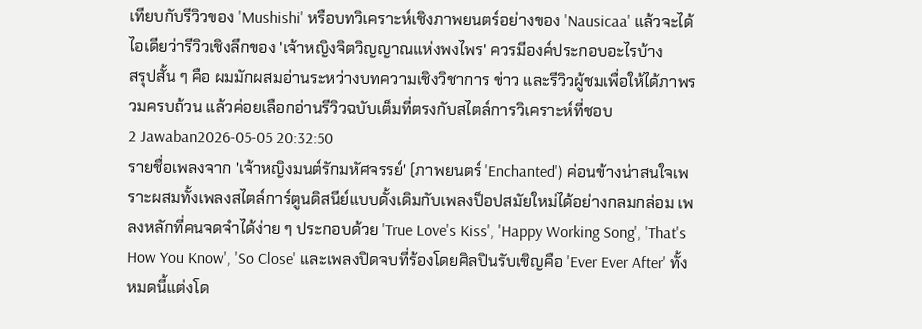เทียบกับรีวิวของ 'Mushishi' หรือบทวิเคราะห์เชิงภาพยนตร์อย่างของ 'Nausicaa' แล้วจะได้ไอเดียว่ารีวิวเชิงลึกของ 'เจ้าหญิงจิตวิญญาณแห่งพงไพร' ควรมีองค์ประกอบอะไรบ้าง
สรุปสั้น ๆ คือ ผมมักผสมอ่านระหว่างบทความเชิงวิชาการ ข่าว และรีวิวผู้ชมเพื่อให้ได้ภาพรวมครบถ้วน แล้วค่อยเลือกอ่านรีวิวฉบับเต็มที่ตรงกับสไตล์การวิเคราะห์ที่ชอบ
2 Jawaban2026-05-05 20:32:50
รายชื่อเพลงจาก 'เจ้าหญิงมนต์รักมหัศจรรย์' (ภาพยนตร์ 'Enchanted') ค่อนข้างน่าสนใจเพราะผสมทั้งเพลงสไตล์การ์ตูนดิสนีย์แบบดั้งเดิมกับเพลงป็อปสมัยใหม่ได้อย่างกลมกล่อม เพลงหลักที่คนจดจำได้ง่าย ๆ ประกอบด้วย 'True Love's Kiss', 'Happy Working Song', 'That's How You Know', 'So Close' และเพลงปิดจบที่ร้องโดยศิลปินรับเชิญคือ 'Ever Ever After' ทั้งหมดนี้แต่งโด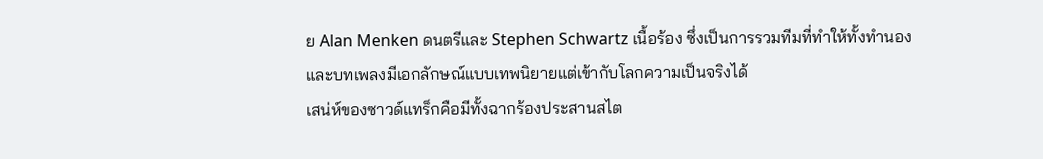ย Alan Menken ดนตรีและ Stephen Schwartz เนื้อร้อง ซึ่งเป็นการรวมทีมที่ทำให้ทั้งทำนองและบทเพลงมีเอกลักษณ์แบบเทพนิยายแต่เข้ากับโลกความเป็นจริงได้
เสน่ห์ของซาวด์แทร็กคือมีทั้งฉากร้องประสานสไต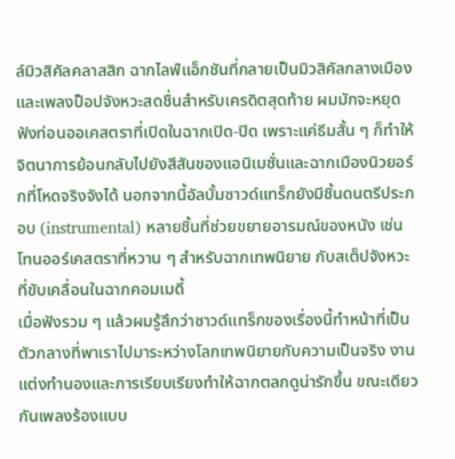ล์มิวสิคัลคลาสสิก ฉากไลฟ์แอ็กชันที่กลายเป็นมิวสิคัลกลางเมือง และเพลงป็อปจังหวะสดชื่นสำหรับเครดิตสุดท้าย ผมมักจะหยุดฟังท่อนออเคสตราที่เปิดในฉากเปิด-ปิด เพราะแค่ธีมสั้น ๆ ก็ทำให้จิตนาการย้อนกลับไปยังสีสันของแอนิเมชั่นและฉากเมืองนิวยอร์กที่โหดจริงจังได้ นอกจากนี้อัลบั้มซาวด์แทร็กยังมีชิ้นดนตรีประกอบ (instrumental) หลายชิ้นที่ช่วยขยายอารมณ์ของหนัง เช่นโทนออร์เคสตราที่หวาน ๆ สำหรับฉากเทพนิยาย กับสเต็ปจังหวะที่ขับเคลื่อนในฉากคอมเมดี้
เมื่อฟังรวม ๆ แล้วผมรู้สึกว่าซาวด์แทร็กของเรื่องนี้ทำหน้าที่เป็นตัวกลางที่พาเราไปมาระหว่างโลกเทพนิยายกับความเป็นจริง งานแต่งทำนองและการเรียบเรียงทำให้ฉากตลกดูน่ารักขึ้น ขณะเดียวกันเพลงร้องแบบ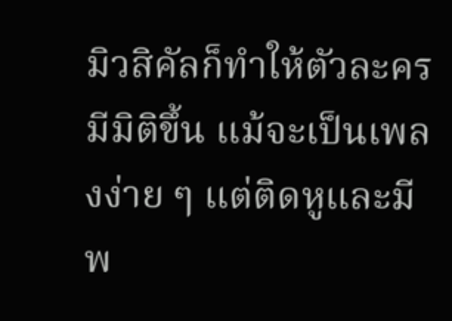มิวสิคัลก็ทำให้ตัวละครมีมิติขึ้น แม้จะเป็นเพลงง่าย ๆ แต่ติดหูและมีพ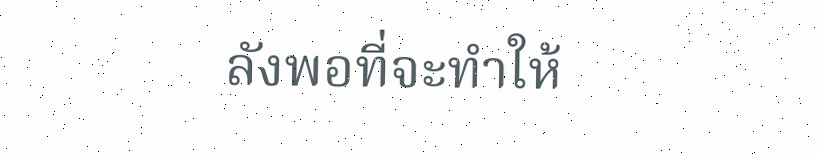ลังพอที่จะทำให้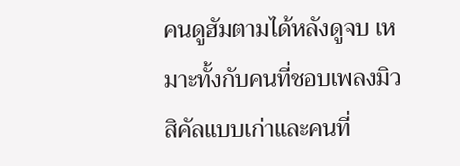คนดูฮัมตามได้หลังดูจบ เหมาะทั้งกับคนที่ชอบเพลงมิวสิคัลแบบเก่าและคนที่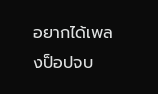อยากได้เพลงป็อปจบ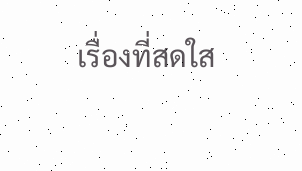เรื่องที่สดใส